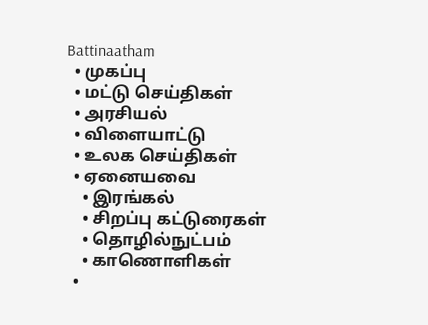Battinaatham
  • முகப்பு
  • மட்டு செய்திகள்
  • அரசியல்
  • விளையாட்டு
  • உலக செய்திகள்
  • ஏனையவை
    • இரங்கல்
    • சிறப்பு கட்டுரைகள்
    • தொழில்நுட்பம்
    • காணொளிகள்
  •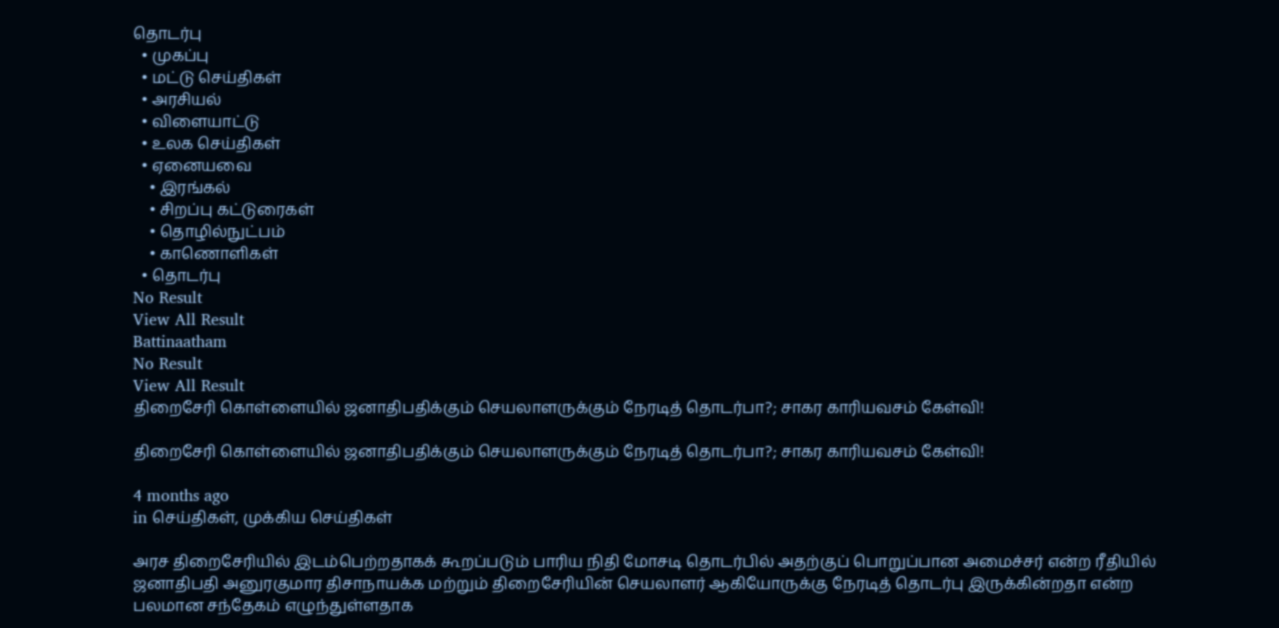தொடர்பு
  • முகப்பு
  • மட்டு செய்திகள்
  • அரசியல்
  • விளையாட்டு
  • உலக செய்திகள்
  • ஏனையவை
    • இரங்கல்
    • சிறப்பு கட்டுரைகள்
    • தொழில்நுட்பம்
    • காணொளிகள்
  • தொடர்பு
No Result
View All Result
Battinaatham
No Result
View All Result
திறைசேரி கொள்ளையில் ஜனாதிபதிக்கும் செயலாளருக்கும் நேரடித் தொடர்பா?; சாகர காரியவசம் கேள்வி!

திறைசேரி கொள்ளையில் ஜனாதிபதிக்கும் செயலாளருக்கும் நேரடித் தொடர்பா?; சாகர காரியவசம் கேள்வி!

4 months ago
in செய்திகள், முக்கிய செய்திகள்

அரச திறைசேரியில் இடம்பெற்றதாகக் கூறப்படும் பாரிய நிதி மோசடி தொடர்பில் அதற்குப் பொறுப்பான அமைச்சர் என்ற ரீதியில் ஜனாதிபதி அனுரகுமார திசாநாயக்க மற்றும் திறைசேரியின் செயலாளர் ஆகியோருக்கு நேரடித் தொடர்பு இருக்கின்றதா என்ற பலமான சந்தேகம் எழுந்துள்ளதாக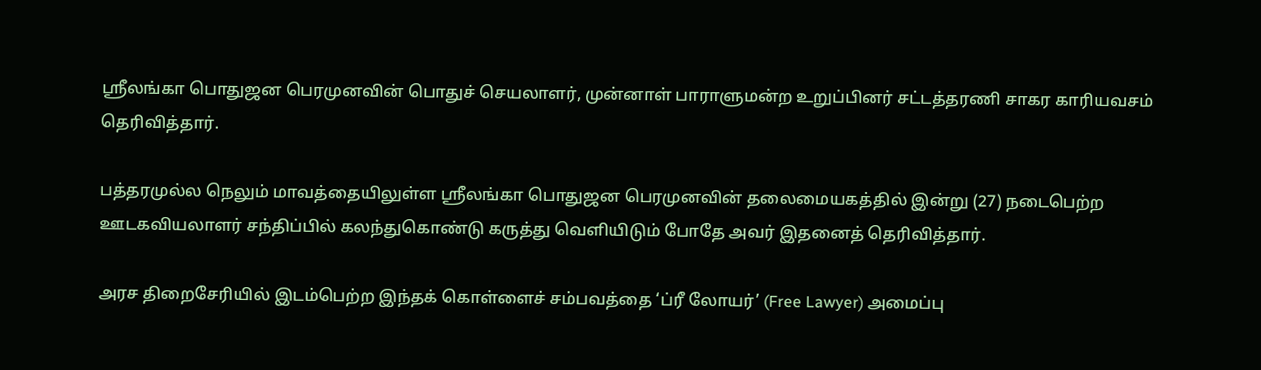ஸ்ரீலங்கா பொதுஜன பெரமுனவின் பொதுச் செயலாளர், முன்னாள் பாராளுமன்ற உறுப்பினர் சட்டத்தரணி சாகர காரியவசம் தெரிவித்தார்.

பத்தரமுல்ல நெலும் மாவத்தையிலுள்ள ஸ்ரீலங்கா பொதுஜன பெரமுனவின் தலைமையகத்தில் இன்று (27) நடைபெற்ற ஊடகவியலாளர் சந்திப்பில் கலந்துகொண்டு கருத்து வெளியிடும் போதே அவர் இதனைத் தெரிவித்தார்.

அரச திறைசேரியில் இடம்பெற்ற இந்தக் கொள்ளைச் சம்பவத்தை ‘ப்ரீ லோயர்’ (Free Lawyer) அமைப்பு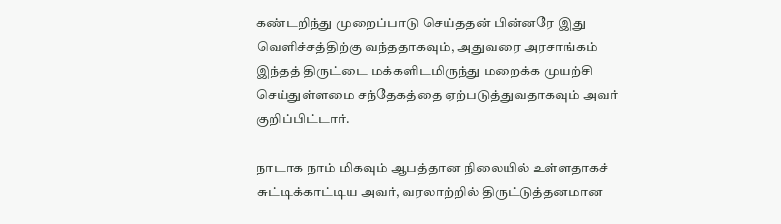கண்டறிந்து முறைப்பாடு செய்ததன் பின்னரே இது வெளிச்சத்திற்கு வந்ததாகவும், அதுவரை அரசாங்கம் இந்தத் திருட்டை மக்களிடமிருந்து மறைக்க முயற்சி செய்துள்ளமை சந்தேகத்தை ஏற்படுத்துவதாகவும் அவர் குறிப்பிட்டார்.

நாடாக நாம் மிகவும் ஆபத்தான நிலையில் உள்ளதாகச் சுட்டிக்காட்டிய அவர், வரலாற்றில் திருட்டுத்தனமான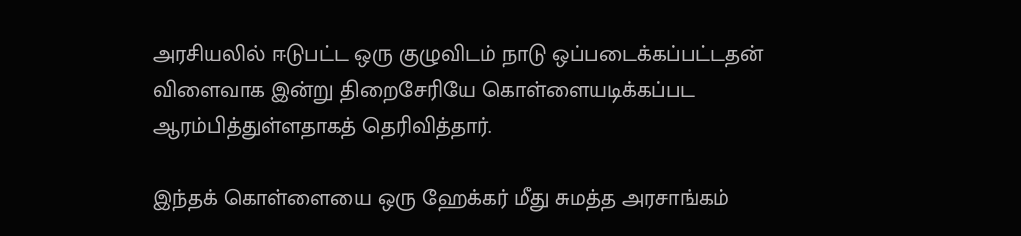அரசியலில் ஈடுபட்ட ஒரு குழுவிடம் நாடு ஒப்படைக்கப்பட்டதன் விளைவாக இன்று திறைசேரியே கொள்ளையடிக்கப்பட ஆரம்பித்துள்ளதாகத் தெரிவித்தார்.

இந்தக் கொள்ளையை ஒரு ஹேக்கர் மீது சுமத்த அரசாங்கம்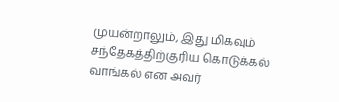முயன்றாலும், இது மிகவும் சந்தேகத்திற்குரிய கொடுக்கல் வாங்கல் என அவர்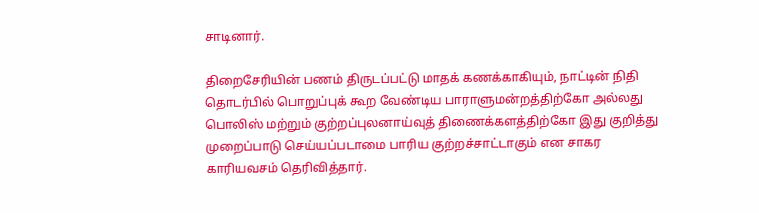சாடினார்.

திறைசேரியின் பணம் திருடப்பட்டு மாதக் கணக்காகியும், நாட்டின் நிதி தொடர்பில் பொறுப்புக் கூற வேண்டிய பாராளுமன்றத்திற்கோ அல்லது பொலிஸ் மற்றும் குற்றப்புலனாய்வுத் திணைக்களத்திற்கோ இது குறித்து முறைப்பாடு செய்யப்படாமை பாரிய குற்றச்சாட்டாகும் என சாகர காரியவசம் தெரிவித்தார்.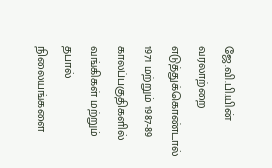ஜே.வி.பி.யின் வரலாற்றை எடுத்துக்கொண்டால் 1971 மற்றும் 1987-89 காலப்பகுதிகளில் வங்கிகள் மற்றும் தபால் நிலையங்களை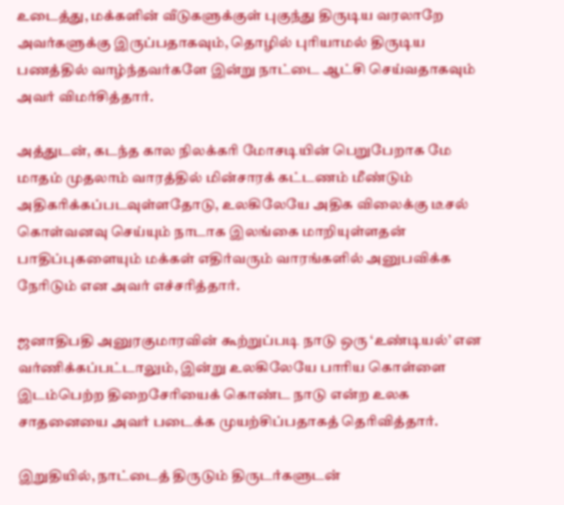உடைத்து, மக்களின் வீடுகளுக்குள் புகுந்து திருடிய வரலாறே அவர்களுக்கு இருப்பதாகவும், தொழில் புரியாமல் திருடிய பணத்தில் வாழ்ந்தவர்களே இன்று நாட்டை ஆட்சி செய்வதாகவும் அவர் விமர்சித்தார்.

அத்துடன், கடந்த கால நிலக்கரி மோசடியின் பெறுபேறாக மே மாதம் முதலாம் வாரத்தில் மின்சாரக் கட்டணம் மீண்டும் அதிகரிக்கப்படவுள்ளதோடு, உலகிலேயே அதிக விலைக்கு டீசல் கொள்வனவு செய்யும் நாடாக இலங்கை மாறியுள்ளதன் பாதிப்புகளையும் மக்கள் எதிர்வரும் வாரங்களில் அனுபவிக்க நேரிடும் என அவர் எச்சரித்தார்.

ஜனாதிபதி அனுரகுமாரவின் கூற்றுப்படி நாடு ஒரு ‘உண்டியல்’ என வர்ணிக்கப்பட்டாலும், இன்று உலகிலேயே பாரிய கொள்ளை இடம்பெற்ற திறைசேரியைக் கொண்ட நாடு என்ற உலக சாதனையை அவர் படைக்க முயற்சிப்பதாகத் தெரிவித்தார்.

இறுதியில், நாட்டைத் திருடும் திருடர்களுடன்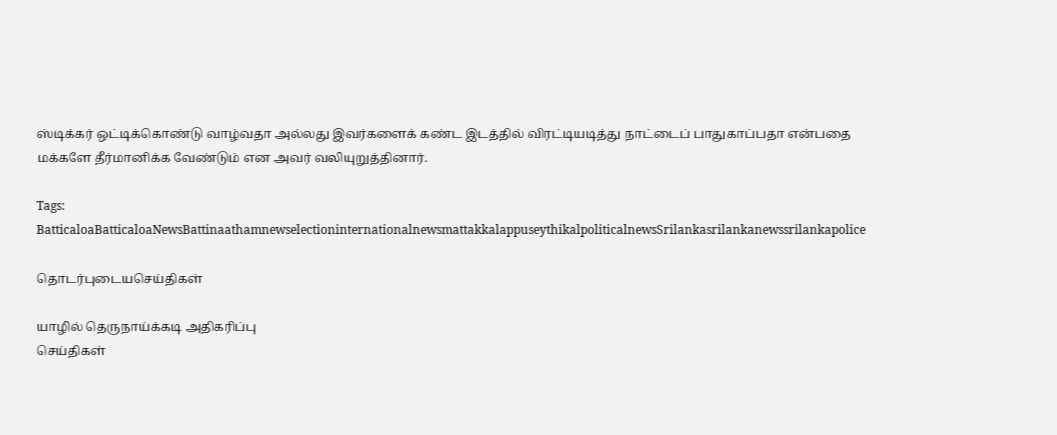ஸ்டிக்கர் ஒட்டிக்கொண்டு வாழ்வதா அல்லது இவர்களைக் கண்ட இடத்தில் விரட்டியடித்து நாட்டைப் பாதுகாப்பதா என்பதை மக்களே தீர்மானிக்க வேண்டும் என அவர் வலியுறுத்தினார்.

Tags: BatticaloaBatticaloaNewsBattinaathamnewselectioninternationalnewsmattakkalappuseythikalpoliticalnewsSrilankasrilankanewssrilankapolice

தொடர்புடையசெய்திகள்

யாழில் தெருநாய்க்கடி அதிகரிப்பு
செய்திகள்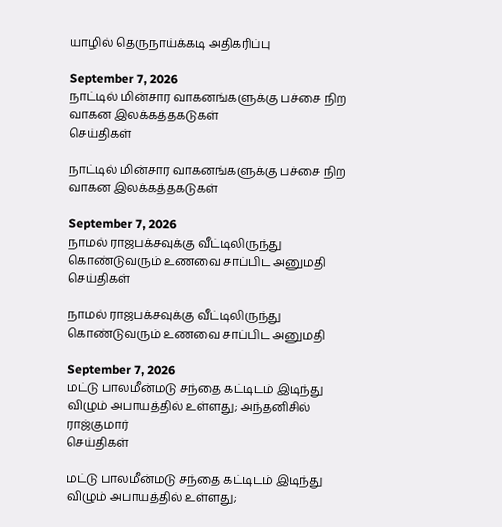யாழில் தெருநாய்க்கடி அதிகரிப்பு

September 7, 2026
நாட்டில் மின்சார வாகனங்களுக்கு பச்சை நிற வாகன இலக்கத்தகடுகள்
செய்திகள்

நாட்டில் மின்சார வாகனங்களுக்கு பச்சை நிற வாகன இலக்கத்தகடுகள்

September 7, 2026
நாமல் ராஜபக்சவுக்கு வீட்டிலிருந்து கொண்டுவரும் உணவை சாப்பிட அனுமதி
செய்திகள்

நாமல் ராஜபக்சவுக்கு வீட்டிலிருந்து கொண்டுவரும் உணவை சாப்பிட அனுமதி

September 7, 2026
மட்டு பாலமீன்மடு சந்தை கட்டிடம் இடிந்து விழும் அபாயத்தில் உள்ளது; அந்தனிசில் ராஜ்குமார்
செய்திகள்

மட்டு பாலமீன்மடு சந்தை கட்டிடம் இடிந்து விழும் அபாயத்தில் உள்ளது;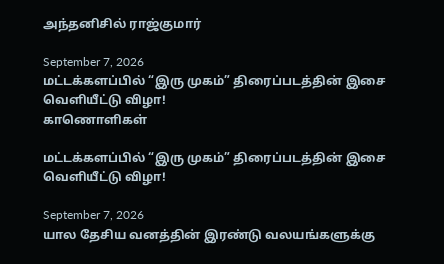அந்தனிசில் ராஜ்குமார்

September 7, 2026
மட்டக்களப்பில் “இரு முகம்” திரைப்படத்தின் இசை வெளியீட்டு விழா!
காணொளிகள்

மட்டக்களப்பில் “இரு முகம்” திரைப்படத்தின் இசை வெளியீட்டு விழா!

September 7, 2026
யால தேசிய வனத்தின் இரண்டு வலயங்களுக்கு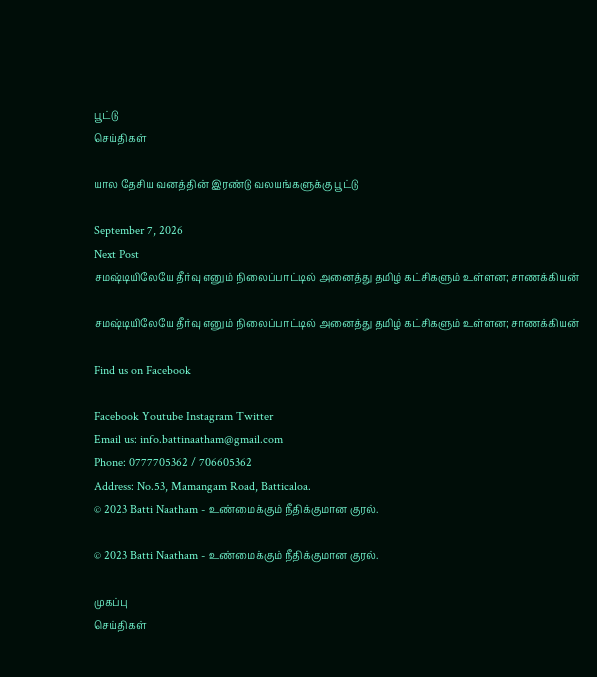பூட்டு
செய்திகள்

யால தேசிய வனத்தின் இரண்டு வலயங்களுக்கு பூட்டு

September 7, 2026
Next Post
சமஷ்டியிலேயே தீர்வு எனும் நிலைப்பாட்டில் அனைத்து தமிழ் கட்சிகளும் உள்ளன; சாணக்கியன்

சமஷ்டியிலேயே தீர்வு எனும் நிலைப்பாட்டில் அனைத்து தமிழ் கட்சிகளும் உள்ளன; சாணக்கியன்

Find us on Facebook

Facebook Youtube Instagram Twitter
Email us: info.battinaatham@gmail.com
Phone: 0777705362 / 706605362
Address: No.53, Mamangam Road, Batticaloa.
© 2023 Batti Naatham - உண்மைக்கும் நீதிக்குமான குரல்.

© 2023 Batti Naatham - உண்மைக்கும் நீதிக்குமான குரல்.

முகப்பு
செய்திகள்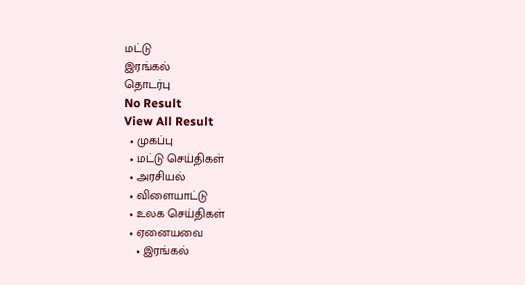மட்டு
இரங்கல்
தொடர்பு
No Result
View All Result
  • முகப்பு
  • மட்டு செய்திகள்
  • அரசியல்
  • விளையாட்டு
  • உலக செய்திகள்
  • ஏனையவை
    • இரங்கல்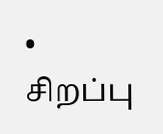• சிறப்பு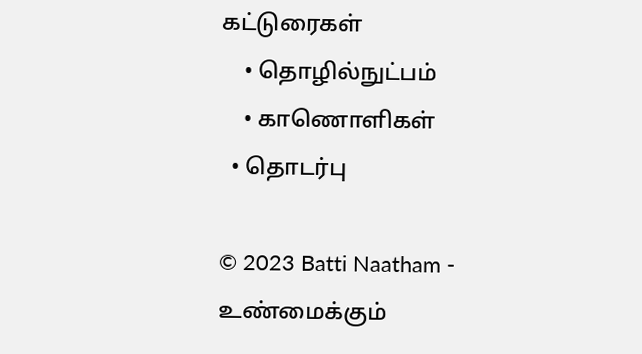கட்டுரைகள்
    • தொழில்நுட்பம்
    • காணொளிகள்
  • தொடர்பு

© 2023 Batti Naatham - உண்மைக்கும்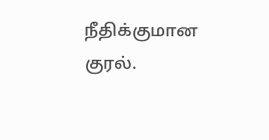நீதிக்குமான குரல்.